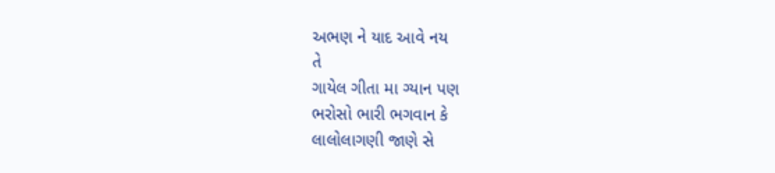અભણ ને યાદ આવે નય
તે
ગાયેલ ગીતા મા ગ્યાન પણ
ભરોસો ભારી ભગવાન કે
લાલોલાગણી જાણે સે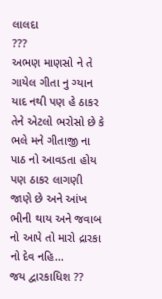લાલદા
???
અભણ માણસો ને તે ગાયેલ ગીતા નુ ગ્યાન યાદ નથી પણ હે ઠાકર તેને એટલો ભરોસો છે કે ભલે મને ગીતાજી ના પાઠ નો આવડતા હોય પણ ઠાકર લાગણી જાણે છે અને આંખ ભીની થાય અને જવાબ નો આપે તો મારો દ્રારકા નો દેવ નહિ...
જય દ્વારકાધિશ ??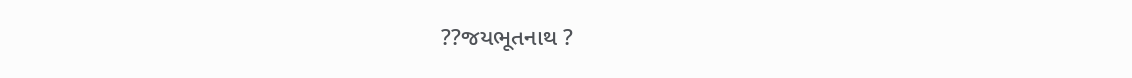??જયભૂતનાથ ?